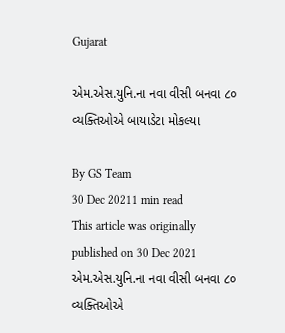Gujarat

એમ.એસ.યુનિ.ના નવા વીસી બનવા ૮૦ વ્યક્તિઓએ બાયાડેટા મોકલ્યા

By GS Team
30 Dec 20211 min read
This article was originally published on 30 Dec 2021
એમ.એસ.યુનિ.ના નવા વીસી બનવા ૮૦ વ્યક્તિઓએ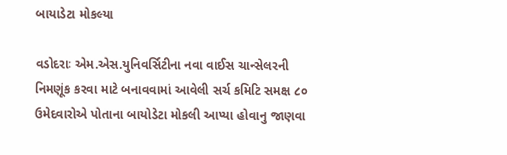બાયાડેટા મોકલ્યા

વડોદરાઃ એમ.એસ.યુનિવર્સિટીના નવા વાઈસ ચાન્સેલરની નિમણૂંક કરવા માટે બનાવવામાં આવેલી સર્ચ કમિટિ સમક્ષ ૮૦ ઉમેદવારોએ પોતાના બાયોડેટા મોકલી આપ્યા હોવાનુ જાણવા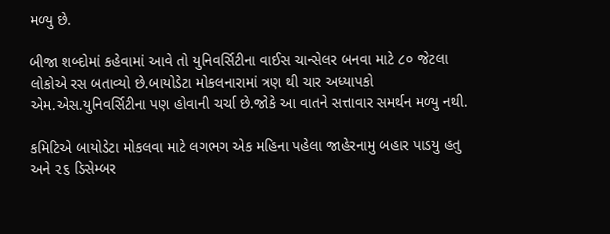મળ્યુ છે.

બીજા શબ્દોમાં કહેવામાં આવે તો યુનિવર્સિટીના વાઈસ ચાન્સેલર બનવા માટે ૮૦ જેટલા લોકોએ રસ બતાવ્યો છે.બાયોડેટા મોકલનારામાં ત્રણ થી ચાર અધ્યાપકો એમ.એસ.યુનિવર્સિટીના પણ હોવાની ચર્ચા છે.જોકે આ વાતને સત્તાવાર સમર્થન મળ્યુ નથી.

કમિટિએ બાયોડેટા મોકલવા માટે લગભગ એક મહિના પહેલા જાહેરનામુ બહાર પાડયુ હતુ અને ૨૬ ડિસેમ્બર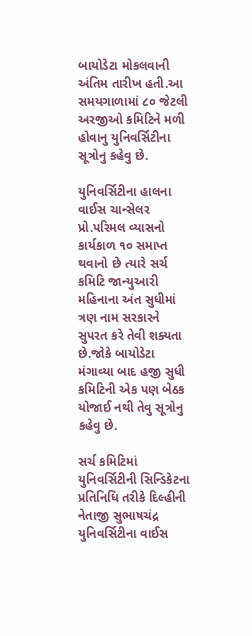બાયોડેટા મોકલવાની અંતિમ તારીખ હતી.આ સમયગાળામાં ૮૦ જેટલી અરજીઓ કમિટિને મળી હોવાનુ યુનિવર્સિટીના સૂત્રોનુ કહેવુ છે.

યુનિવર્સિટીના હાલના વાઈસ ચાન્સેલર પ્રો.પરિમલ વ્યાસનો કાર્યકાળ ૧૦ સમાપ્ત થવાનો છે ત્યારે સર્ચ કમિટિ જાન્યુઆરી મહિનાના અંત સુધીમાં ત્રણ નામ સરકારને સુપરત કરે તેવી શક્યતા છે.જોકે બાયોડેટા મંગાવ્યા બાદ હજી સુધી કમિટિની એક પણ બેઠક યોજાઈ નથી તેવુ સૂત્રોનુ કહેવુ છે.

સર્ચ કમિટિમાં યુનિવર્સિટીની સિન્ડિકેટના પ્રતિનિધિ તરીકે દિલ્હીની નેતાજી સુભાષચંદ્ર યુનિવર્સિટીના વાઈસ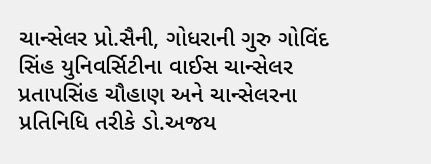ચાન્સેલર પ્રો.સૈની, ગોધરાની ગુરુ ગોવિંદ સિંહ યુનિવર્સિટીના વાઈસ ચાન્સેલર પ્રતાપસિંહ ચૌહાણ અને ચાન્સેલરના પ્રતિનિધિ તરીકે ડો.અજય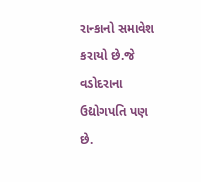રાન્કાનો સમાવેશ કરાયો છે.જે વડોદરાના ઉદ્યોગપતિ પણ છે.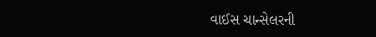વાઈસ ચાન્સેલરની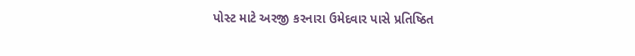પોસ્ટ માટે અરજી કરનારા ઉમેદવાર પાસે પ્રતિષ્ઠિત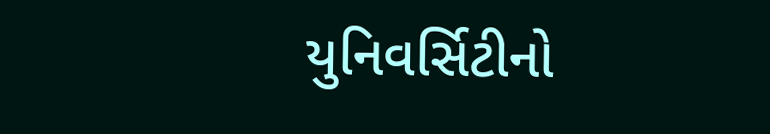યુનિવર્સિટીનો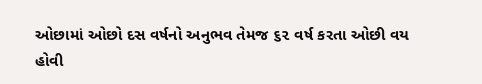ઓછામાં ઓછો દસ વર્ષનો અનુભવ તેમજ ૬૨ વર્ષ કરતા ઓછી વય  હોવી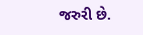જરુરી છે.